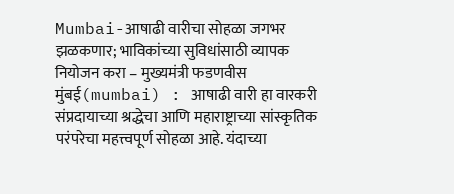Mumbai-आषाढी वारीचा सोहळा जगभर झळकणार; भाविकांच्या सुविधांसाठी व्यापक नियोजन करा – मुख्यमंत्री फडणवीस
मुंबई(mumbai) : आषाढी वारी हा वारकरी संप्रदायाच्या श्रद्धेचा आणि महाराष्ट्राच्या सांस्कृतिक परंपरेचा महत्त्वपूर्ण सोहळा आहे. यंदाच्या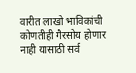वारीत लाखो भाविकांची कोणतीही गैरसोय होणार नाही यासाठी सर्व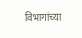विभागांच्या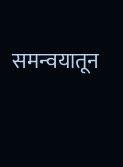समन्वयातून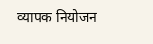व्यापक नियोजन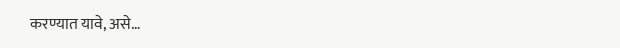करण्यात यावे, असे…